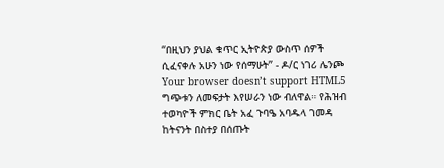“በዚህን ያህል ቁጥር ኢትዮጵያ ውስጥ ሰዎች ሲፈናቀሉ አሁን ነው የሰማሁት” - ዶ/ር ነገሪ ሌንጮ
Your browser doesn’t support HTML5
ግጭቱን ለመፍታት እየሠራን ነው ብለዋል። የሕዝብ ተወካዮች ምክር ቤት አፈ ጉባዔ አባዱላ ገመዳ ከትናንት በስተያ በሰጡት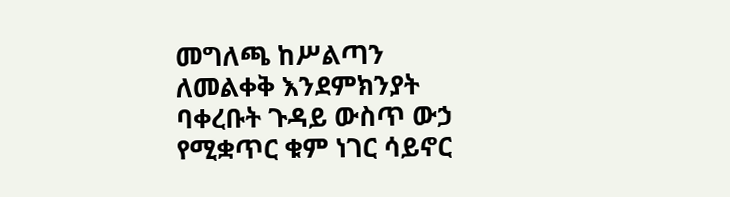መግለጫ ከሥልጣን ለመልቀቅ እንደምክንያት ባቀረቡት ጉዳይ ውስጥ ውኃ የሚቋጥር ቁም ነገር ሳይኖር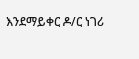እንደማይቀር ዶ/ር ነገሪ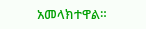አመላክተዋል።